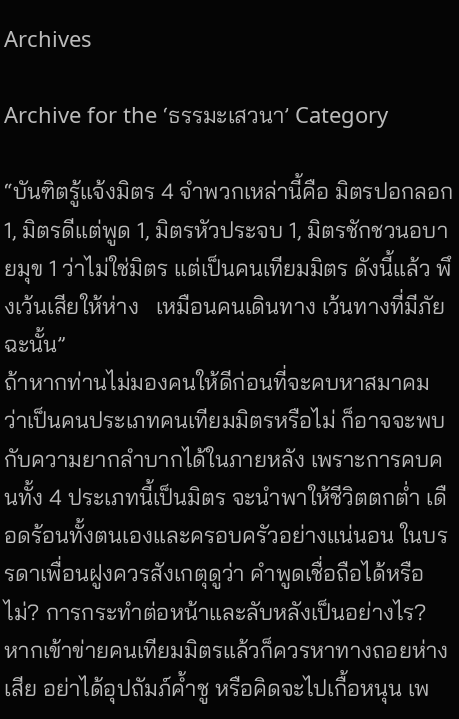Archives

Archive for the ‘ธรรมะเสวนา’ Category

“บันฑิตรู้แจ้งมิตร 4 จำพวกเหล่านี้คือ มิตรปอกลอก 1, มิตรดีแต่พูด 1, มิตรหัวประจบ 1, มิตรชักชวนอบายมุข 1 ว่าไม่ใช่มิตร แต่เป็นคนเทียมมิตร ดังนี้แล้ว พึงเว้นเสียให้ห่าง   เหมือนคนเดินทาง เว้นทางที่มีภัยฉะนั้น”
ถ้าหากท่านไม่มองคนให้ดีก่อนที่จะคบหาสมาคม ว่าเป็นคนประเภทคนเทียมมิตรหรือไม่ ก็อาจจะพบกับความยากลำบากได้ในภายหลัง เพราะการคบคนทั้ง 4 ประเภทนี้เป็นมิตร จะนำพาให้ชีวิตตกต่ำ เดือดร้อนทั้งตนเองและครอบครัวอย่างแน่นอน ในบรรดาเพื่อนฝูงควรสังเกตุดูว่า คำพูดเชื่อถือได้หรือไม่? การกระทำต่อหน้าและลับหลังเป็นอย่างไร? หากเข้าข่ายคนเทียมมิตรแล้วก็ควรหาทางถอยห่างเสีย อย่าได้อุปถัมภ์ค้ำชู หรือคิดจะไปเกื้อหนุน เพ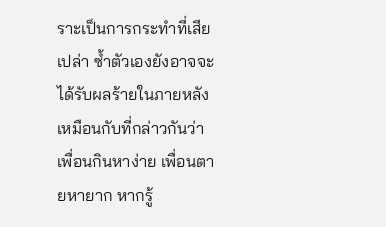ราะเป็นการกระทำที่เสียเปล่า ซ้ำตัวเองยังอาจจะได้รับผลร้ายในภายหลัง
เหมือนกับที่กล่าวกันว่า เพื่อนกินหาง่าย เพื่อนตายหายาก หากรู้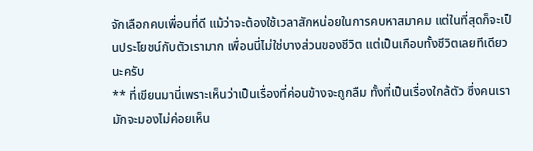จักเลือกคบเพื่อนที่ดี แม้ว่าจะต้องใช้เวลาสักหน่อยในการคบหาสมาคม แต่ในที่สุดก็จะเป็นประโยชน์กับตัวเรามาก เพื่อนนี่ไม่ใช่บางส่วนของชีวิต แต่เป็นเกือบทั้งชีวิตเลยทีเดียวนะครับ
** ที่เขียนมานี่เพราะเห็นว่าเป็นเรื่องที่ค่อนข้างจะถูกลืม ทั้งที่เป็นเรื่องใกล้ตัว ซึ่งคนเรามักจะมองไม่ค่อยเห็น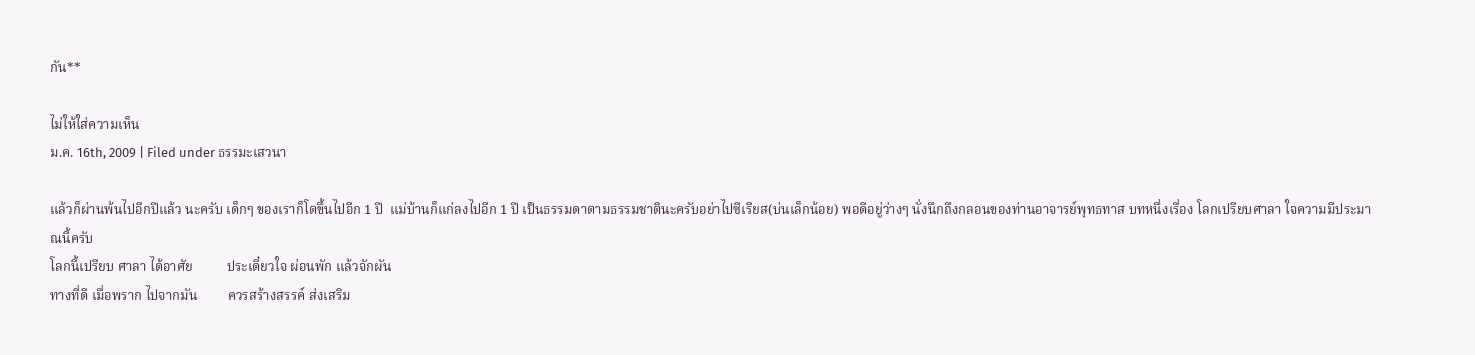กัน**

ไม่ให้ใส่ความเห็น
ม.ค. 16th, 2009 | Filed under ธรรมะเสวนา

แล้วก็ผ่านพ้นไปอีกปีแล้ว นะครับ เด็กๆ ของเราก็โตขึ้นไปอีก 1 ปี  แม่บ้านก็แก่ลงไปอีก 1 ปี เป็นธรรมดาตามธรรมชาตินะครับอย่าไปซีเรียส(บ่นเล็กน้อย) พอดีอยู่ว่างๆ นั่งนึกถึงกลอนของท่านอาจารย์พุทธทาส บทหนึ่งเรื่อง โลกเปรียบศาลา ใจความมีประมาณนี้ครับ
โลกนี้เปรียบ ศาลา ได้อาศัย          ประเดี๋ยวใจ ผ่อนพัก แล้วจักผัน
ทางที่ดี เมื่อพราก ไปจากมัน         ควรสร้างสรรค์ ส่งเสริม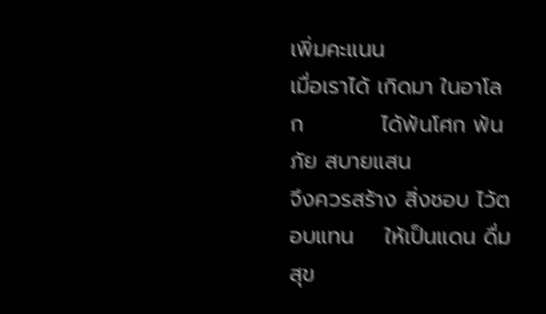เพิ่มคะแนน
เมื่อเราได้ เกิดมา ในอาโลก          ได้พ้นโศก พ้นภัย สบายแสน
จึงควรสร้าง สิ่งชอบ ไว้ตอบแทน    ให้เป็นแดน ดื่มสุข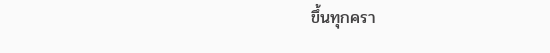ขึ้นทุกครา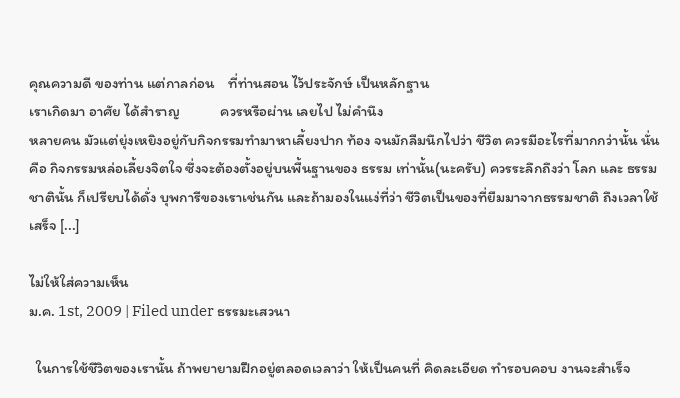คุณความดี ของท่าน แต่กาลก่อน    ที่ท่านสอน ไว้ประจักษ์ เป็นหลักฐาน
เราเกิดมา อาศัย ได้สำราญ            ควรหรือผ่าน เลยไป ไม่คำนึง
หลายคน มัวแต่ยุ่งเหยิงอยู่กับกิจกรรมทำมาหาเลี้ยงปาก ท้อง จนมักลืมนึกไปว่า ชีวิต ควรมีอะไรที่มากกว่านั้น นั่นคือ กิจกรรมหล่อเลี้ยงจิตใจ ซึ่งจะต้องตั้งอยู่บนพื้นฐานของ ธรรม เท่านั้น(นะครับ) ควรระลึกถึงว่า โลก และ ธรรมชาตินั้น ก็เปรียบได้ดั่ง บุพการีของเราเช่นกัน และถ้ามองในแง่ที่ว่า ชีวิตเป็นของที่ยืมมาจากธรรมชาติ ถึงเวลาใช้เสร็จ [...]

ไม่ให้ใส่ความเห็น
ม.ค. 1st, 2009 | Filed under ธรรมะเสวนา

  ในการใช้ชีวิตของเรานั้น ถ้าพยายามฝึกอยู่ตลอดเวลาว่า ให้เป็นคนที่ คิดละเอียด ทำรอบคอบ งานจะสำเร็จ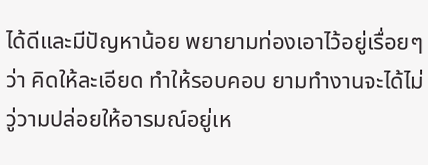ได้ดีและมีปัญหาน้อย พยายามท่องเอาไว้อยู่เรื่อยๆ ว่า คิดให้ละเอียด ทำให้รอบคอบ ยามทำงานจะได้ไม่วู่วามปล่อยให้อารมณ์อยู่เห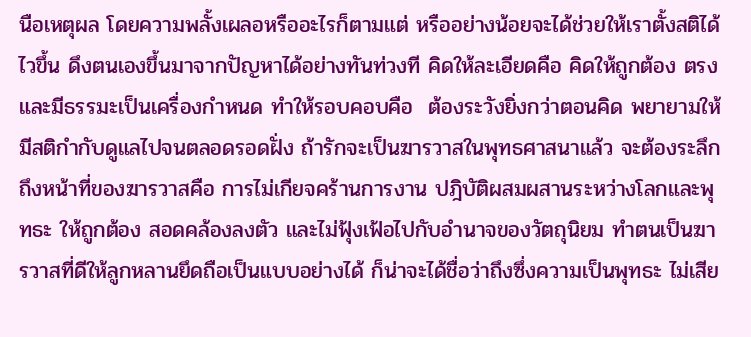นือเหตุผล โดยความพลั้งเผลอหรืออะไรก็ตามแต่ หรืออย่างน้อยจะได้ช่วยให้เราตั้งสติได้ไวขึ้น ดึงตนเองขึ้นมาจากปัญหาได้อย่างทันท่วงที คิดให้ละเอียดคือ คิดให้ถูกต้อง ตรง และมีธรรมะเป็นเครื่องกำหนด ทำให้รอบคอบคือ  ต้องระวังยิ่งกว่าตอนคิด พยายามให้มีสติกำกับดูแลไปจนตลอดรอดฝั่ง ถ้ารักจะเป็นฆารวาสในพุทธศาสนาแล้ว จะต้องระลึกถึงหน้าที่ของฆารวาสคือ การไม่เกียจคร้านการงาน ปฎิบัติผสมผสานระหว่างโลกและพุทธะ ให้ถูกต้อง สอดคล้องลงตัว และไม่ฟุ้งเฟ้อไปกับอำนาจของวัตถุนิยม ทำตนเป็นฆารวาสที่ดีให้ลูกหลานยึดถือเป็นแบบอย่างได้ ก็น่าจะได้ชื่อว่าถึงซึ่งความเป็นพุทธะ ไม่เสีย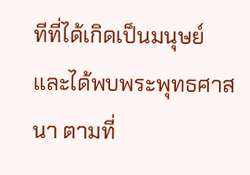ทีที่ได้เกิดเป็นมนุษย์ และได้พบพระพุทธศาสนา ตามที่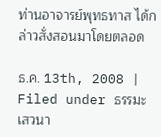ท่านอาจารย์พุทธทาส ได้กล่าวสั่งสอนมาโดยตลอด

ธ.ค. 13th, 2008 | Filed under ธรรมะเสวนา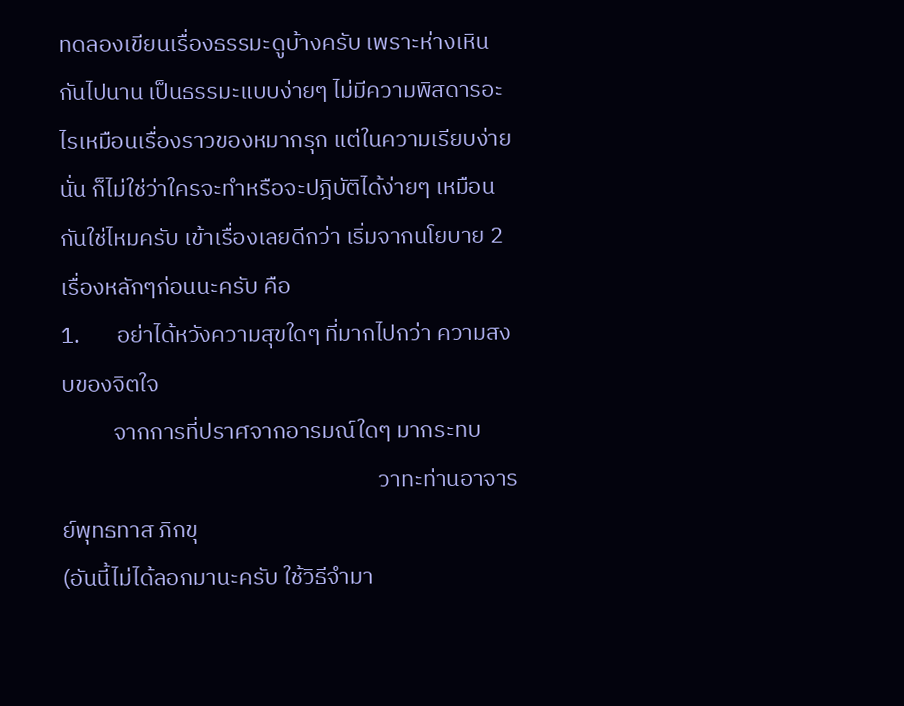ทดลองเขียนเรื่องธรรมะดูบ้างครับ เพราะห่างเหินกันไปนาน เป็นธรรมะแบบง่ายๆ ไม่มีความพิสดารอะไรเหมือนเรื่องราวของหมากรุก แต่ในความเรียบง่ายนั่น ก็ไม่ใช่ว่าใครจะทำหรือจะปฎิบัติได้ง่ายๆ เหมือนกันใช่ไหมครับ เข้าเรื่องเลยดีกว่า เริ่มจากนโยบาย 2 เรื่องหลักๆก่อนนะครับ คือ
1.       อย่าได้หวังความสุขใดๆ ที่มากไปกว่า ความสงบของจิตใจ
          จากการที่ปราศจากอารมณ์ใดๆ มากระทบ
                                                             วาทะท่านอาจารย์พุทธทาส ภิกขุ
(อันนี้ไม่ได้ลอกมานะครับ ใช้วิธีจำมา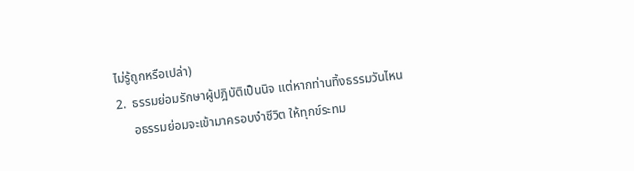ไม่รู้ถูกหรือเปล่า)
2.  ธรรมย่อมรักษาผู้ปฎิบัติเป็นนิจ แต่หากท่านทิ้งธรรมวันไหน
     อธรรมย่อมจะเข้ามาครอบงำชีวิต ให้ทุกข์ระทม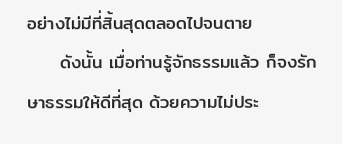อย่างไม่มีที่สิ้นสุดตลอดไปจนตาย
     ดังนั้น เมื่อท่านรู้จักธรรมแล้ว ก็จงรักษาธรรมให้ดีที่สุด ด้วยความไม่ประ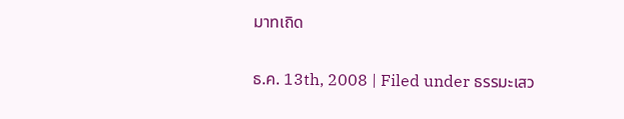มาทเถิด

ธ.ค. 13th, 2008 | Filed under ธรรมะเสว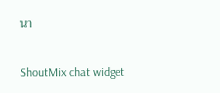นา

ShoutMix chat widget